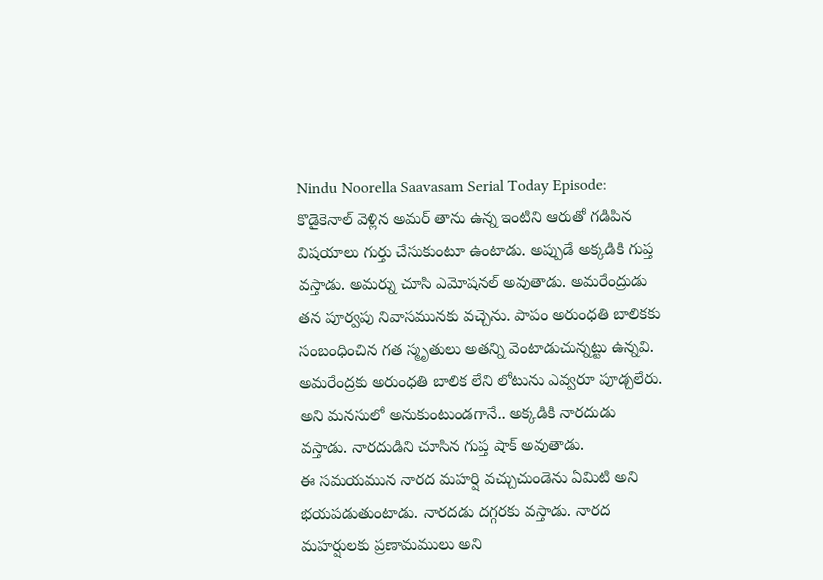Nindu Noorella Saavasam Serial Today Episode: కొడైకెనాల్ వెళ్లిన అమర్ తాను ఉన్న ఇంటిని ఆరుతో గడిపిన విషయాలు గుర్తు చేసుకుంటూ ఉంటాడు. అప్పుడే అక్కడికి గుప్త వస్తాడు. అమర్ను చూసి ఎమోషనల్ అవుతాడు. అమరేంద్రుడు తన పూర్వపు నివాసమునకు వచ్చెను. పాపం అరుంధతి బాలికకు సంబంధించిన గత స్మృతులు అతన్ని వెంటాడుచున్నట్టు ఉన్నవి. అమరేంద్రకు అరుంధతి బాలిక లేని లోటును ఎవ్వరూ పూడ్చలేరు. అని మనసులో అనుకుంటుండగానే.. అక్కడికి నారదుడు వస్తాడు. నారదుడిని చూసిన గుప్త షాక్ అవుతాడు.
ఈ సమయమున నారద మహర్షి వచ్చుచుండెను ఏమిటి అని భయపడుతుంటాడు. నారదడు దగ్గరకు వస్తాడు. నారద మహర్షులకు ప్రణామములు అని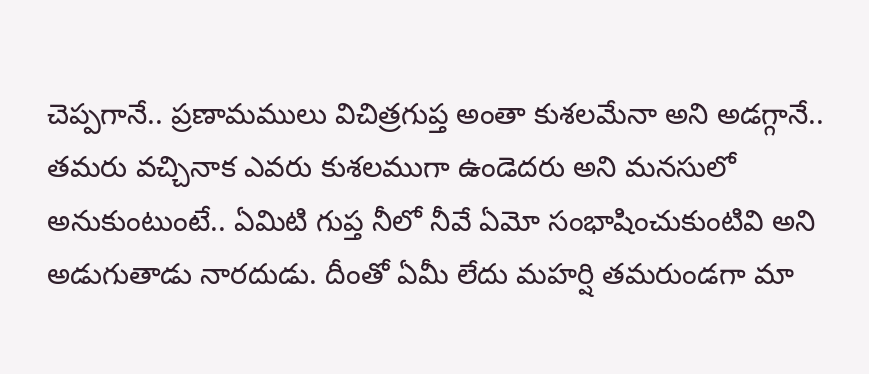చెప్పగానే.. ప్రణామములు విచిత్రగుప్త అంతా కుశలమేనా అని అడగ్గానే.. తమరు వచ్చినాక ఎవరు కుశలముగా ఉండెదరు అని మనసులో అనుకుంటుంటే.. ఏమిటి గుప్త నీలో నీవే ఏమో సంభాషించుకుంటివి అని అడుగుతాడు నారదుడు. దీంతో ఏమీ లేదు మహర్షి తమరుండగా మా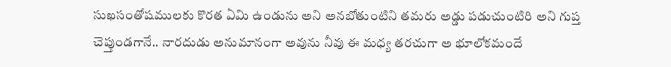సుఖసంతోషములకు కొరత ఏమి ఉండును అని అనబోతుంటిని తమరు అడ్డు పడుచుంటిరి అని గుప్త చెప్తుండగానే.. నారదుడు అనుమానంగా అవును నీవు ఈ మధ్య తరచుగా అ భూలోకమందే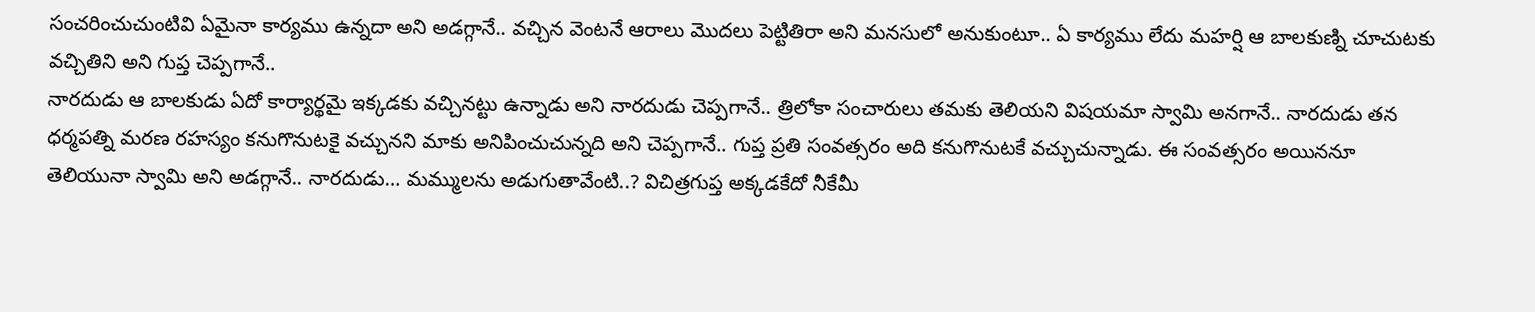సంచరించుచుంటివి ఏమైనా కార్యము ఉన్నదా అని అడగ్గానే.. వచ్చిన వెంటనే ఆరాలు మొదలు పెట్టితిరా అని మనసులో అనుకుంటూ.. ఏ కార్యము లేదు మహర్షి ఆ బాలకుణ్ని చూచుటకు వచ్చితిని అని గుప్త చెప్పగానే..
నారదుడు ఆ బాలకుడు ఏదో కార్యార్థమై ఇక్కడకు వచ్చినట్టు ఉన్నాడు అని నారదుడు చెప్పగానే.. త్రిలోకా సంచారులు తమకు తెలియని విషయమా స్వామి అనగానే.. నారదుడు తన ధర్మపత్ని మరణ రహస్యం కనుగొనుటకై వచ్చునని మాకు అనిపించుచున్నది అని చెప్పగానే.. గుప్త ప్రతి సంవత్సరం అది కనుగొనుటకే వచ్చుచున్నాడు. ఈ సంవత్సరం అయిననూ తెలియునా స్వామి అని అడగ్గానే.. నారదుడు… మమ్ములను అడుగుతావేంటి..? విచిత్రగుప్త అక్కడకేదో నీకేమీ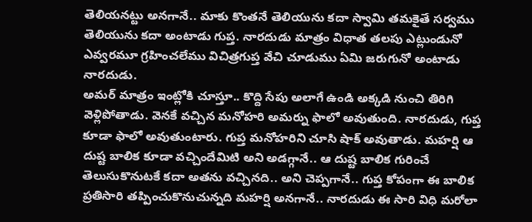తెలియనట్టు అనగానే.. మాకు కొంతనే తెలియును కదా స్వామి తమకైతే సర్వము తెలియును కదా అంటాడు గుప్త. నారదుడు మాత్రం విధాత తలపు ఎట్లుండునో ఎవ్వరమూ గ్రహించలేము విచిత్రగుప్త వేచి చూడుము ఏమి జరుగునో అంటాడు నారదుడు.
అమర్ మాత్రం ఇంట్లోకి చూస్తూ.. కొద్ది సేపు అలాగే ఉండి అక్కడి నుంచి తిరిగి వెళ్లిపోతాడు. వెనకే వచ్చిన మనోహరి అమర్ను ఫాలో అవుతుంది. నారదుడు, గుప్త కూడా ఫాలో అవుతుంటారు. గుప్త మనోహరిని చూసి షాక్ అవుతాడు. మహర్షి ఆ దుష్ట బాలిక కూడా వచ్చిందేమిటి అని అడగ్గానే.. ఆ దుష్ట బాలిక గురించే తెలుసుకొనుటకే కదా అతను వచ్చినది.. అని చెప్పగానే.. గుప్త కోపంగా ఈ బాలిక ప్రతిసారి తప్పించుకొనుచున్నది మహర్షి అనగానే.. నారదుడు ఈ సారి విధి మరోలా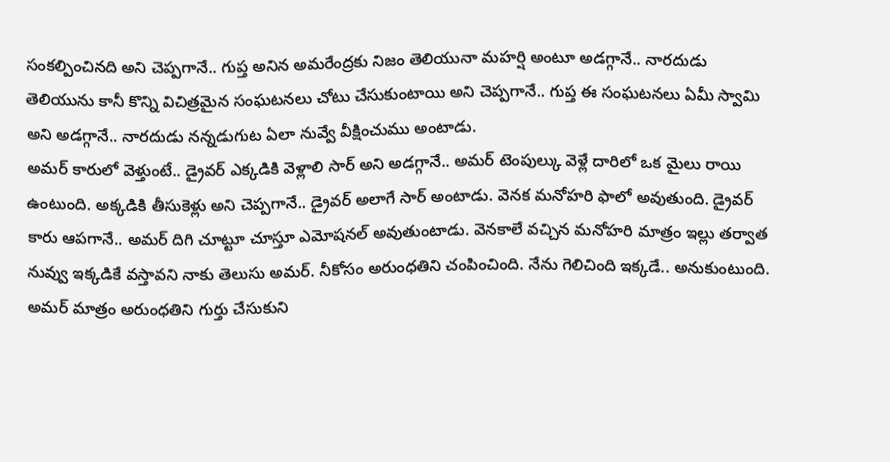సంకల్పించినది అని చెప్పగానే.. గుప్త అనిన అమరేంద్రకు నిజం తెలియునా మహర్షి అంటూ అడగ్గానే.. నారదుడు తెలియును కానీ కొన్ని విచిత్రమైన సంఘటనలు చోటు చేసుకుంటాయి అని చెప్పగానే.. గుప్త ఈ సంఘటనలు ఏమీ స్వామి అని అడగ్గానే.. నారదుడు నన్నడుగుట ఏలా నువ్వే వీక్షించుము అంటాడు.
అమర్ కారులో వెళ్తుంటే.. డ్రైవర్ ఎక్కడికి వెళ్లాలి సార్ అని అడగ్గానే.. అమర్ టెంపుల్కు వెళ్లే దారిలో ఒక మైలు రాయి ఉంటుంది. అక్కడికి తీసుకెళ్లు అని చెప్పగానే.. డ్రైవర్ అలాగే సార్ అంటాడు. వెనక మనోహరి ఫాలో అవుతుంది. డ్రైవర్ కారు ఆపగానే.. అమర్ దిగి చూట్టూ చూస్తూ ఎమోషనల్ అవుతుంటాడు. వెనకాలే వచ్చిన మనోహరి మాత్రం ఇల్లు తర్వాత నువ్వు ఇక్కడికే వస్తావని నాకు తెలుసు అమర్. నీకోసం అరుంధతిని చంపించింది. నేను గెలిచింది ఇక్కడే.. అనుకుంటుంది.
అమర్ మాత్రం అరుంధతిని గుర్తు చేసుకుని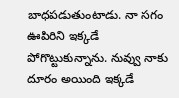బాధపడుతుంటాడు. నా సగం ఊపిరిని ఇక్కడే పోగొట్టుకున్నాను. నువ్వు నాకు దూరం అయింది ఇక్కడే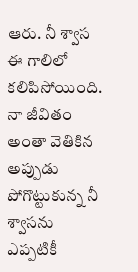ఆరు. నీ శ్వాస ఈ గాలిలో కలిపిసోయింది. నా జీవితం అంతా వెతికిన అప్పుడు పోగొట్టుకున్న నీ శ్వాసను ఎప్పటికీ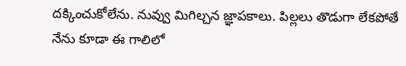దక్కించుకోలేను. నువ్వు మిగిల్చన జ్ఞాపకాలు. పిల్లలు తొడుగా లేకపోతే నేను కూడా ఈ గాలిలో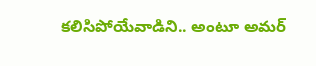కలిసిపోయేవాడిని.. అంటూ అమర్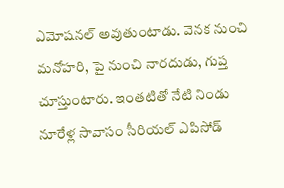ఎమోషనల్ అవుతుంటాడు. వెనక నుంచి మనోహరి, పై నుంచి నారదుడు, గుప్త చూస్తుంటారు. ఇంతటితో నేటి నిండు నూరేళ్ల సావాసం సీరియల్ ఎపిసోడ్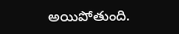అయిపోతుంది.